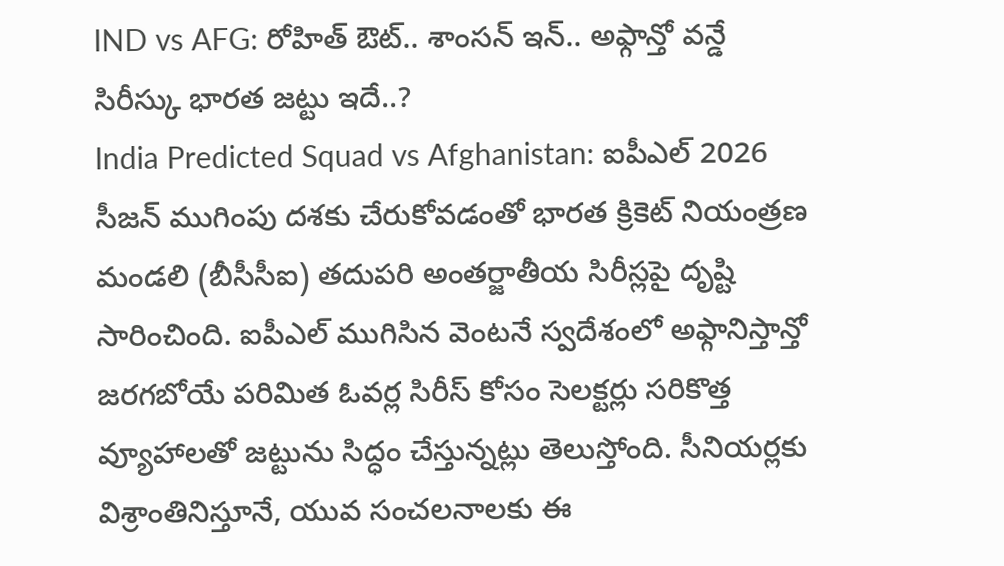IND vs AFG: రోహిత్ ఔట్.. శాంసన్ ఇన్.. అఫ్గాన్తో వన్డే సిరీస్కు భారత జట్టు ఇదే..?
India Predicted Squad vs Afghanistan: ఐపీఎల్ 2026 సీజన్ ముగింపు దశకు చేరుకోవడంతో భారత క్రికెట్ నియంత్రణ మండలి (బీసీసీఐ) తదుపరి అంతర్జాతీయ సిరీస్లపై దృష్టి సారించింది. ఐపీఎల్ ముగిసిన వెంటనే స్వదేశంలో అఫ్గానిస్తాన్తో జరగబోయే పరిమిత ఓవర్ల సిరీస్ కోసం సెలక్టర్లు సరికొత్త వ్యూహాలతో జట్టును సిద్ధం చేస్తున్నట్లు తెలుస్తోంది. సీనియర్లకు విశ్రాంతినిస్తూనే, యువ సంచలనాలకు ఈ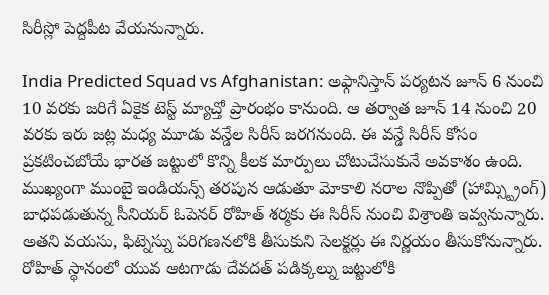సిరీస్లో పెద్దపీట వేయనున్నారు.

India Predicted Squad vs Afghanistan: అఫ్గానిస్తాన్ పర్యటన జూన్ 6 నుంచి 10 వరకు జరిగే ఏకైక టెస్ట్ మ్యాచ్తో ప్రారంభం కానుంది. ఆ తర్వాత జూన్ 14 నుంచి 20 వరకు ఇరు జట్ల మధ్య మూడు వన్డేల సిరీస్ జరగనుంది. ఈ వన్డే సిరీస్ కోసం ప్రకటించబోయే భారత జట్టులో కొన్ని కీలక మార్పులు చోటుచేసుకునే అవకాశం ఉంది. ముఖ్యంగా ముంబై ఇండియన్స్ తరపున ఆడుతూ మోకాలి నరాల నొప్పితో (హామ్స్ట్రింగ్) బాధపడుతున్న సీనియర్ ఓపెనర్ రోహిత్ శర్మకు ఈ సిరీస్ నుంచి విశ్రాంతి ఇవ్వనున్నారు. అతని వయసు, ఫిట్నెస్ను పరిగణనలోకి తీసుకుని సెలక్టర్లు ఈ నిర్ణయం తీసుకోనున్నారు. రోహిత్ స్థానంలో యువ ఆటగాడు దేవదత్ పడిక్కల్ను జట్టులోకి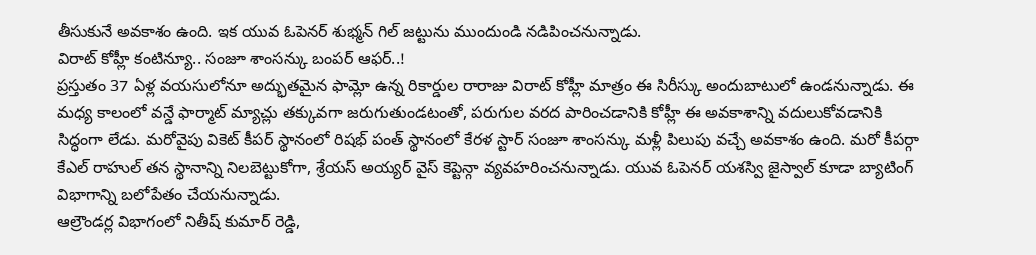తీసుకునే అవకాశం ఉంది. ఇక యువ ఓపెనర్ శుభ్మన్ గిల్ జట్టును ముందుండి నడిపించనున్నాడు.
విరాట్ కోహ్లీ కంటిన్యూ.. సంజూ శాంసన్కు బంపర్ ఆఫర్..!
ప్రస్తుతం 37 ఏళ్ల వయసులోనూ అద్భుతమైన ఫామ్లో ఉన్న రికార్డుల రారాజు విరాట్ కోహ్లీ మాత్రం ఈ సిరీస్కు అందుబాటులో ఉండనున్నాడు. ఈ మధ్య కాలంలో వన్డే ఫార్మాట్ మ్యాచ్లు తక్కువగా జరుగుతుండటంతో, పరుగుల వరద పారించడానికి కోహ్లీ ఈ అవకాశాన్ని వదులుకోవడానికి సిద్ధంగా లేడు. మరోవైపు వికెట్ కీపర్ స్థానంలో రిషభ్ పంత్ స్థానంలో కేరళ స్టార్ సంజూ శాంసన్కు మళ్లీ పిలుపు వచ్చే అవకాశం ఉంది. మరో కీపర్గా కేఎల్ రాహుల్ తన స్థానాన్ని నిలబెట్టుకోగా, శ్రేయస్ అయ్యర్ వైస్ కెప్టెన్గా వ్యవహరించనున్నాడు. యువ ఓపెనర్ యశస్వి జైస్వాల్ కూడా బ్యాటింగ్ విభాగాన్ని బలోపేతం చేయనున్నాడు.
ఆల్రౌండర్ల విభాగంలో నితీష్ కుమార్ రెడ్డి,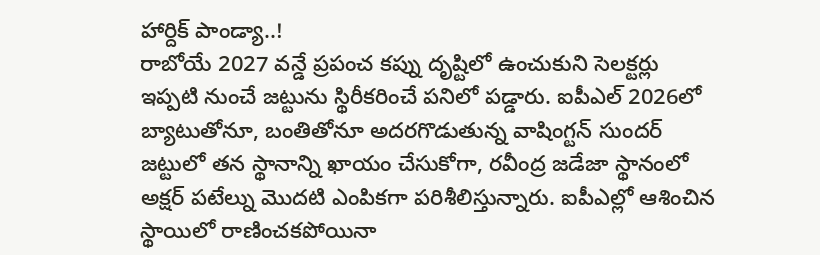హార్దిక్ పాండ్యా..!
రాబోయే 2027 వన్డే ప్రపంచ కప్ను దృష్టిలో ఉంచుకుని సెలక్టర్లు ఇప్పటి నుంచే జట్టును స్థిరీకరించే పనిలో పడ్డారు. ఐపీఎల్ 2026లో బ్యాటుతోనూ, బంతితోనూ అదరగొడుతున్న వాషింగ్టన్ సుందర్ జట్టులో తన స్థానాన్ని ఖాయం చేసుకోగా, రవీంద్ర జడేజా స్థానంలో అక్షర్ పటేల్ను మొదటి ఎంపికగా పరిశీలిస్తున్నారు. ఐపీఎల్లో ఆశించిన స్థాయిలో రాణించకపోయినా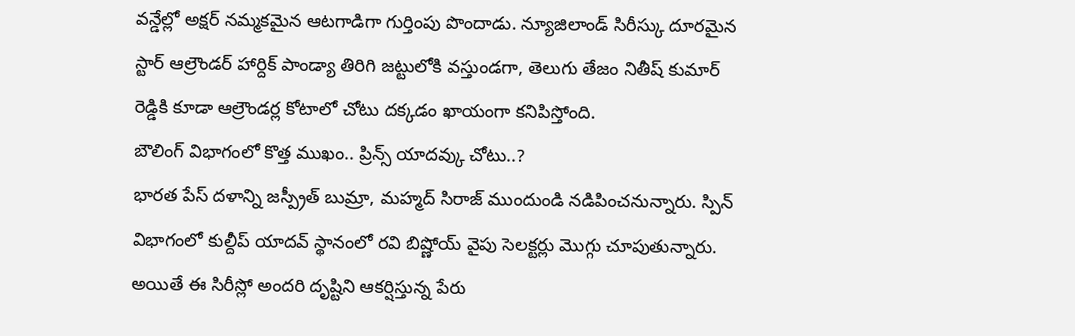వన్డేల్లో అక్షర్ నమ్మకమైన ఆటగాడిగా గుర్తింపు పొందాడు. న్యూజిలాండ్ సిరీస్కు దూరమైన స్టార్ ఆల్రౌండర్ హార్దిక్ పాండ్యా తిరిగి జట్టులోకి వస్తుండగా, తెలుగు తేజం నితీష్ కుమార్ రెడ్డికి కూడా ఆల్రౌండర్ల కోటాలో చోటు దక్కడం ఖాయంగా కనిపిస్తోంది.
బౌలింగ్ విభాగంలో కొత్త ముఖం.. ప్రిన్స్ యాదవ్కు చోటు..?
భారత పేస్ దళాన్ని జస్ప్రీత్ బుమ్రా, మహ్మద్ సిరాజ్ ముందుండి నడిపించనున్నారు. స్పిన్ విభాగంలో కుల్దీప్ యాదవ్ స్థానంలో రవి బిష్ణోయ్ వైపు సెలక్టర్లు మొగ్గు చూపుతున్నారు. అయితే ఈ సిరీస్లో అందరి దృష్టిని ఆకర్షిస్తున్న పేరు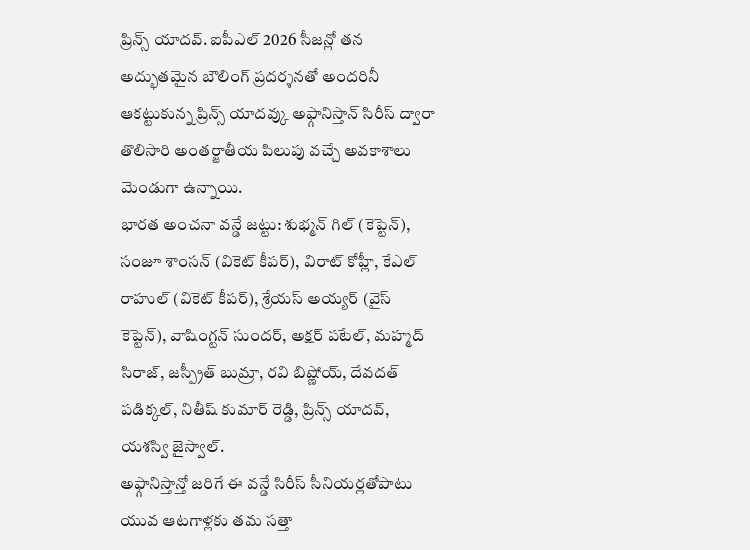ప్రిన్స్ యాదవ్. ఐపీఎల్ 2026 సీజన్లో తన అద్భుతమైన బౌలింగ్ ప్రదర్శనతో అందరినీ ఆకట్టుకున్న ప్రిన్స్ యాదవ్కు అఫ్గానిస్తాన్ సిరీస్ ద్వారా తొలిసారి అంతర్జాతీయ పిలుపు వచ్చే అవకాశాలు మెండుగా ఉన్నాయి.
భారత అంచనా వన్డే జట్టు: శుభ్మన్ గిల్ (కెప్టెన్), సంజూ శాంసన్ (వికెట్ కీపర్), విరాట్ కోహ్లీ, కేఎల్ రాహుల్ (వికెట్ కీపర్), శ్రేయస్ అయ్యర్ (వైస్ కెప్టెన్), వాషింగ్టన్ సుందర్, అక్షర్ పటేల్, మహ్మద్ సిరాజ్, జస్ప్రీత్ బుమ్రా, రవి బిష్ణోయ్, దేవదత్ పడిక్కల్, నితీష్ కుమార్ రెడ్డి, ప్రిన్స్ యాదవ్, యశస్వి జైస్వాల్.
అఫ్గానిస్తాన్తో జరిగే ఈ వన్డే సిరీస్ సీనియర్లతోపాటు యువ ఆటగాళ్లకు తమ సత్తా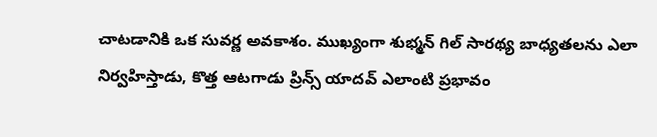చాటడానికి ఒక సువర్ణ అవకాశం. ముఖ్యంగా శుభ్మన్ గిల్ సారథ్య బాధ్యతలను ఎలా నిర్వహిస్తాడు, కొత్త ఆటగాడు ప్రిన్స్ యాదవ్ ఎలాంటి ప్రభావం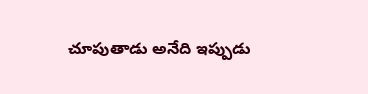చూపుతాడు అనేది ఇప్పుడు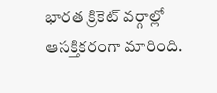భారత క్రికెట్ వర్గాల్లో ఆసక్తికరంగా మారింది.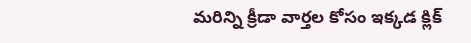మరిన్ని క్రీడా వార్తల కోసం ఇక్కడ క్లిక్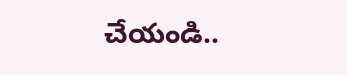చేయండి..